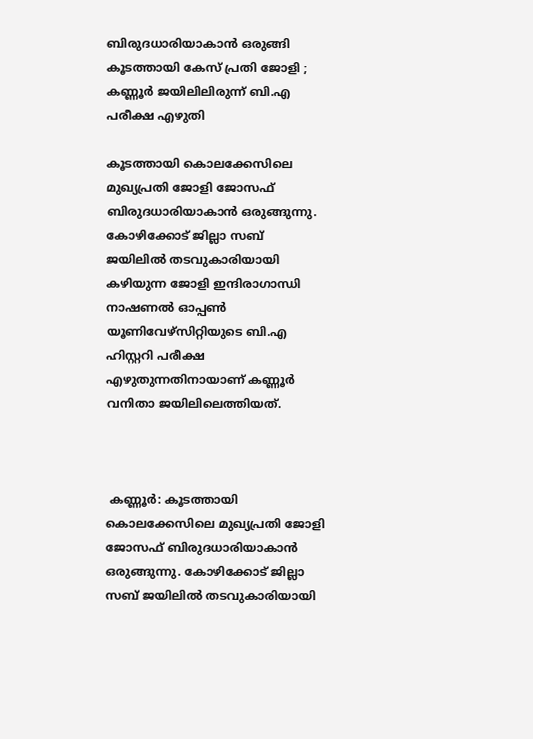ബിരുദധാരിയാകാൻ ഒരുങ്ങി കൂടത്തായി കേസ് പ്രതി ജോളി ; കണ്ണൂർ ജയിലിലിരുന്ന് ബി.എ പരീക്ഷ എഴുതി

കൂടത്തായി കൊലക്കേസിലെ മുഖ്യപ്രതി ജോളി ജോസഫ് ബിരുദധാരിയാകാൻ ഒരുങ്ങുന്നു. കോഴിക്കോട് ജില്ലാ സബ് ജയിലിൽ തടവുകാരിയായി കഴിയുന്ന ജോളി ഇന്ദിരാഗാന്ധി നാഷണൽ ഓപ്പൺ യൂണിവേഴ്‌സിറ്റിയുടെ ബി.എ ഹിസ്റ്ററി പരീക്ഷ എഴുതുന്നതിനായാണ് കണ്ണൂർ വനിതാ ജയിലിലെത്തിയത്.



 കണ്ണൂർ: കൂടത്തായി കൊലക്കേസിലെ മുഖ്യപ്രതി ജോളി ജോസഫ് ബിരുദധാരിയാകാൻ ഒരുങ്ങുന്നു. കോഴിക്കോട് ജില്ലാ സബ് ജയിലിൽ തടവുകാരിയായി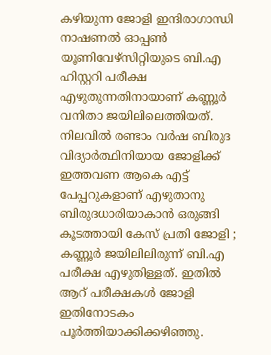കഴിയുന്ന ജോളി ഇന്ദിരാഗാന്ധി നാഷണൽ ഓപ്പൺ യൂണിവേഴ്‌സിറ്റിയുടെ ബി.എ ഹിസ്റ്ററി പരീക്ഷ എഴുതുന്നതിനായാണ് കണ്ണൂർ വനിതാ ജയിലിലെത്തിയത്. നിലവിൽ രണ്ടാം വർഷ ബിരുദ വിദ്യാർത്ഥിനിയായ ജോളിക്ക് ഇത്തവണ ആകെ എട്ട് പേപ്പറുകളാണ് എഴുതാനു ബിരുദധാരിയാകാൻ ഒരുങ്ങി കൂടത്തായി കേസ് പ്രതി ജോളി ; കണ്ണൂർ ജയിലിലിരുന്ന് ബി.എ പരീക്ഷ എഴുതിള്ളത്. ഇതിൽ ആറ് പരീക്ഷകൾ ജോളി ഇതിനോടകം പൂർത്തിയാക്കിക്കഴിഞ്ഞു.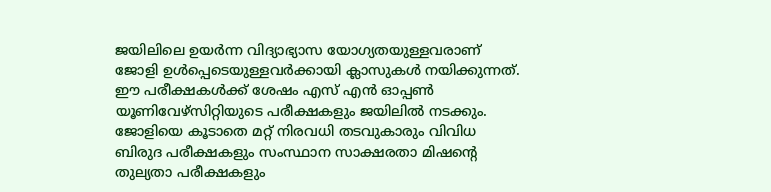ജയിലിലെ ഉയർന്ന വിദ്യാഭ്യാസ യോഗ്യതയുള്ളവരാണ് ജോളി ഉൾപ്പെടെയുള്ളവർക്കായി ക്ലാസുകൾ നയിക്കുന്നത്. ഈ പരീക്ഷകൾക്ക് ശേഷം എസ് എൻ ഓപ്പൺ യൂണിവേഴ്‌സിറ്റിയുടെ പരീക്ഷകളും ജയിലിൽ നടക്കും. ജോളിയെ കൂടാതെ മറ്റ് നിരവധി തടവുകാരും വിവിധ ബിരുദ പരീക്ഷകളും സംസ്ഥാന സാക്ഷരതാ മിഷന്റെ തുല്യതാ പരീക്ഷകളും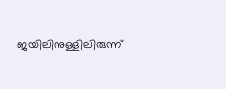ജയിലിനുള്ളിലിരുന്ന്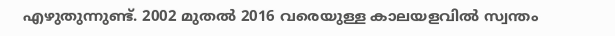എഴുതുന്നുണ്ട്. 2002 മുതൽ 2016 വരെയുള്ള കാലയളവിൽ സ്വന്തം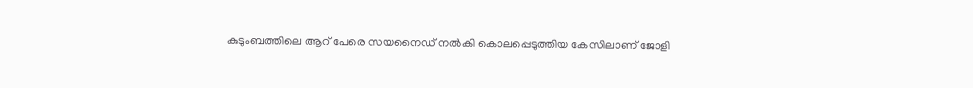കുടുംബത്തിലെ ആറ് പേരെ സയനൈഡ് നൽകി കൊലപ്പെടുത്തിയ കേസിലാണ് ജോളി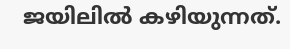ജയിലിൽ കഴിയുന്നത്.